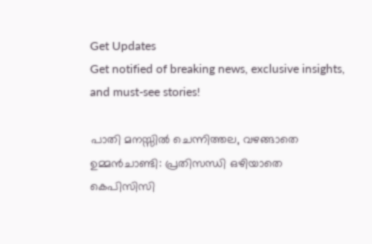Get Updates
Get notified of breaking news, exclusive insights, and must-see stories!

പാതി മനസ്സില്‍ ചെന്നിത്തല, വഴങ്ങാതെ ഉമ്മന്‍ചാണ്ടി: പ്രതിസന്ധി ഒഴിയാതെ കെപിസിസി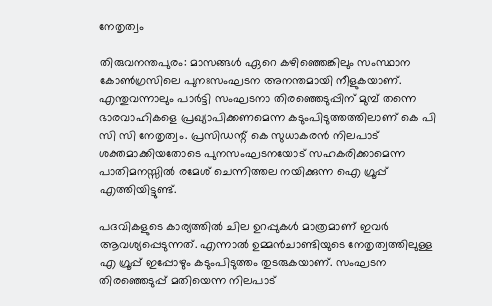നേതൃത്വം

തിരുവനന്തപുരം: മാസങ്ങള്‍ ഏറെ കഴിഞ്ഞെങ്കിലും സംസ്ഥാന കോണ്‍ഗ്രസിലെ പുനഃസംഘടന അനന്തമായി നീളുകയാണ്. എന്തുവന്നാലും പാർട്ടി സംഘടനാ തിരഞ്ഞെടുപ്പിന് മുമ്പ് തന്നെ ഭാരവാഹികളെ പ്രഖ്യാപിക്കണമെന്ന കടുംപിടുത്തത്തിലാണ് കെ പി സി സി നേതൃത്വം. പ്രസിഡന്റ് കെ സുധാകരന്‍ നിലപാട് ശക്തമാക്കിയതോടെ പുനസംഘടനയോട് സഹകരിക്കാമെന്ന പാതിമനസ്സില്‍ രമേശ് ചെന്നിത്തല നയിക്കുന്ന ഐ ഗ്രൂപ്പ് എത്തിയിട്ടുണ്ട്.

പദവികളുടെ കാര്യത്തില്‍ ചില ഉറപ്പുകള്‍ മാത്രമാണ് ഇവർ ആവശ്യപ്പെടുന്നത്. എന്നാല്‍ ഉമ്മന്‍ചാണ്ടിയുടെ നേതൃത്വത്തിലുള്ള എ ഗ്രൂപ്പ് ഇപ്പോഴും കടുംപിടുത്തം തുടരുകയാണ്. സംഘടന തിരഞ്ഞെടുപ്പ് മതിയെന്ന നിലപാട്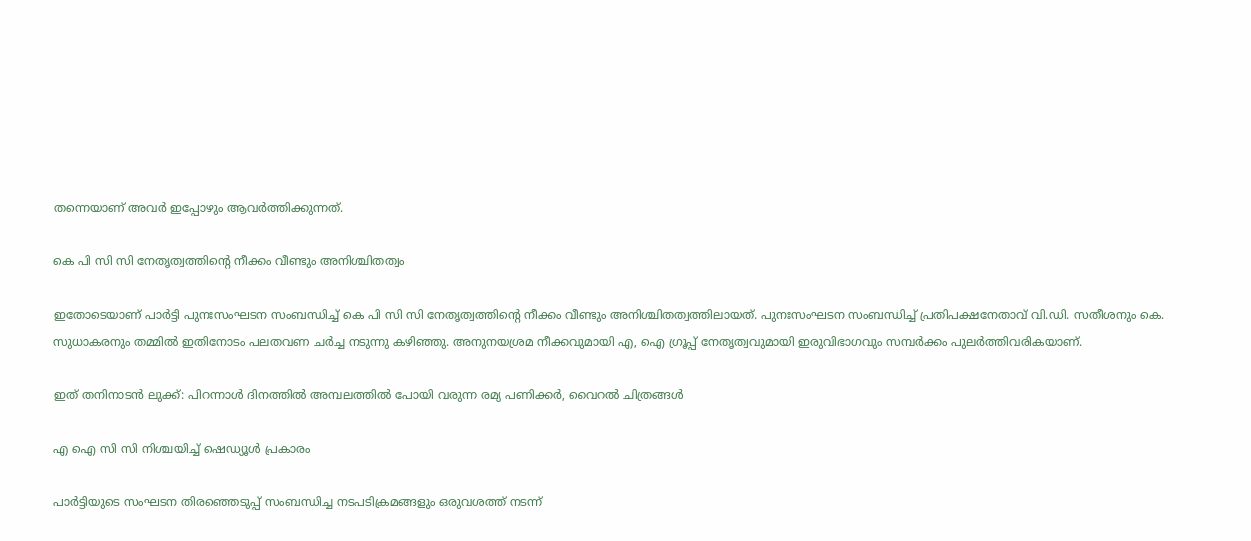തന്നെയാണ് അവർ ഇപ്പോഴും ആവർത്തിക്കുന്നത്.

കെ പി സി സി നേതൃത്വത്തിന്റെ നീക്കം വീണ്ടും അനിശ്ചിതത്വം

ഇതോടെയാണ് പാർട്ടി പുനഃസംഘടന സംബന്ധിച്ച് കെ പി സി സി നേതൃത്വത്തിന്റെ നീക്കം വീണ്ടും അനിശ്ചിതത്വത്തിലായത്. പുനഃസംഘടന സംബന്ധിച്ച് പ്രതിപക്ഷനേതാവ് വി.ഡി. സതീശനും കെ. സുധാകരനും തമ്മിൽ ഇതിനോടം പലതവണ ചർച്ച നടുന്നു കഴിഞ്ഞു. അനുനയശ്രമ നീക്കവുമായി എ, ഐ ഗ്രൂപ്പ് നേതൃത്വവുമായി ഇരുവിഭാഗവും സമ്പർക്കം പുലർത്തിവരികയാണ്.

ഇത് തനിനാടന്‍ ലുക്ക്: പിറന്നാള്‍ ദിനത്തില്‍ അമ്പലത്തില്‍ പോയി വരുന്ന രമ്യ പണിക്കർ, വൈറല്‍ ചിത്രങ്ങള്‍

എ ഐ സി സി നിശ്ചയിച്ച് ഷെഡ്യൂള്‍ പ്രകാരം

പാർട്ടിയുടെ സംഘടന തിരഞ്ഞെടുപ്പ് സംബന്ധിച്ച നടപടിക്രമങ്ങളും ഒരുവശത്ത് നടന്ന്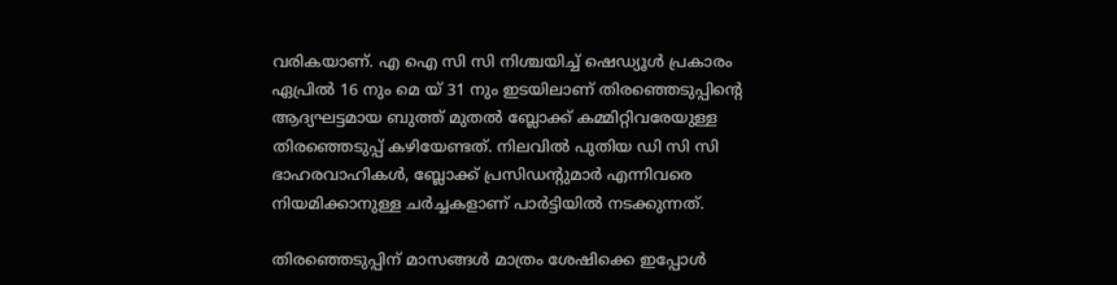വരികയാണ്. എ ഐ സി സി നിശ്ചയിച്ച് ഷെഡ്യൂള്‍ പ്രകാരം ഏപ്രില്‍ 16 നും മെ യ് 31 നും ഇടയിലാണ് തിരഞ്ഞെടുപ്പിന്റെ ആദ്യഘട്ടമായ ബുത്ത് മുതല്‍ ബ്ലോക്ക് കമ്മിറ്റിവരേയുള്ള തിരഞ്ഞെടുപ്പ് കഴിയേണ്ടത്. നിലവില്‍ പുതിയ ഡി സി സി ഭാഹരവാഹികള്‍, ബ്ലോക്ക് പ്രസിഡന്റുമാർ എന്നിവരെ നിയമിക്കാനുള്ള ചർച്ചകളാണ് പാർട്ടിയില്‍ നടക്കുന്നത്.

തിരഞ്ഞെടുപ്പിന് മാസങ്ങള്‍ മാത്രം ശേഷിക്കെ ഇപ്പോള്‍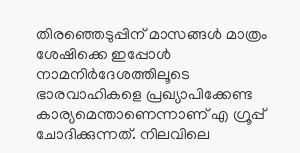തിരഞ്ഞെടുപ്പിന് മാസങ്ങള്‍ മാത്രം ശേഷിക്കെ ഇപ്പോള്‍ നാമനിർദേശത്തിലൂടെ ഭാരവാഹികളെ പ്രഖ്യാപിക്കേണ്ട കാര്യമെന്താണെന്നാണ് എ ഗ്രൂപ്പ് ചോദിക്കുന്നത്. നിലവിലെ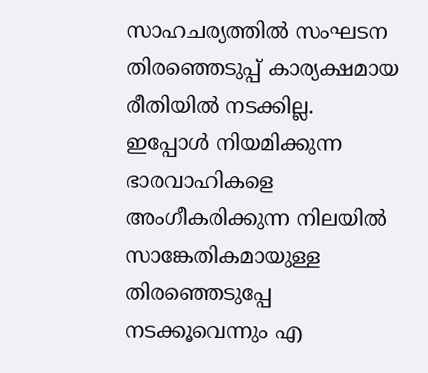സാഹചര്യത്തില്‍ സംഘടന തിരഞ്ഞെടുപ്പ് കാര്യക്ഷമായ രീതിയില്‍ നടക്കില്ല. ഇപ്പോള്‍ നിയമിക്കുന്ന ഭാരവാഹികളെ അംഗീകരിക്കുന്ന നിലയിൽ സാങ്കേതികമായുള്ള തിരഞ്ഞെടുപ്പേ നടക്കൂവെന്നും എ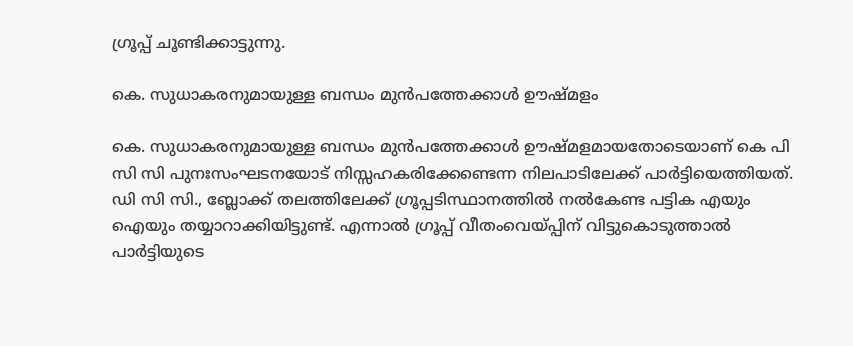ഗ്രൂപ്പ് ചൂണ്ടിക്കാട്ടുന്നു.

കെ. സുധാകരനുമായുള്ള ബന്ധം മുന്‍പത്തേക്കാള്‍ ഊഷ്മളം

കെ. സുധാകരനുമായുള്ള ബന്ധം മുന്‍പത്തേക്കാള്‍ ഊഷ്മളമായതോടെയാണ് കെ പി സി സി പുനഃസംഘടനയോട് നിസ്സഹകരിക്കേണ്ടെന്ന നിലപാടിലേക്ക് പാർട്ടിയെത്തിയത്. ഡി സി സി., ബ്ലോക്ക് തലത്തിലേക്ക് ഗ്രൂപ്പടിസ്ഥാനത്തിൽ നൽകേണ്ട പട്ടിക എയും ഐയും തയ്യാറാക്കിയിട്ടുണ്ട്. എന്നാല്‍ ഗ്രൂപ്പ് വീതംവെയ്പ്പിന് വിട്ടുകൊടുത്താല്‍ പാർട്ടിയുടെ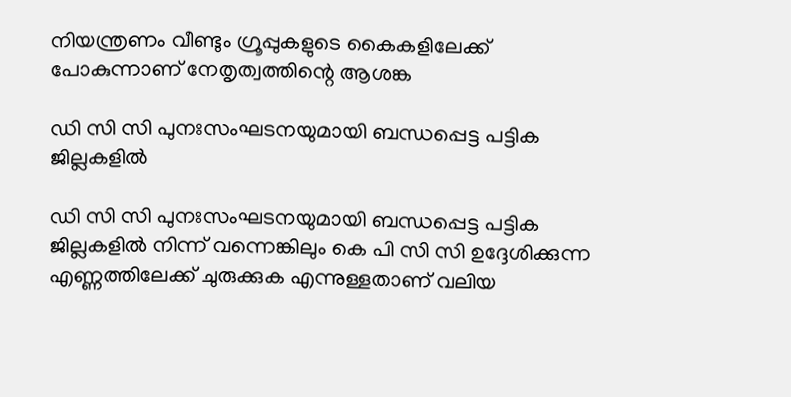നിയന്ത്രണം വീണ്ടും ഗ്രൂപ്പുകളുടെ കൈകളിലേക്ക് പോകുന്നാണ് നേതൃത്വത്തിന്റെ ആശങ്ക

ഡി സി സി പുനഃസംഘടനയുമായി ബന്ധപ്പെട്ട പട്ടിക ജില്ലകളില്‍

ഡി സി സി പുനഃസംഘടനയുമായി ബന്ധപ്പെട്ട പട്ടിക ജില്ലകളില്‍ നിന്ന് വന്നെങ്കിലും കെ പി സി സി ഉദ്ദേശിക്കുന്ന എണ്ണത്തിലേക്ക് ചുരുക്കുക എന്നുള്ളതാണ് വലിയ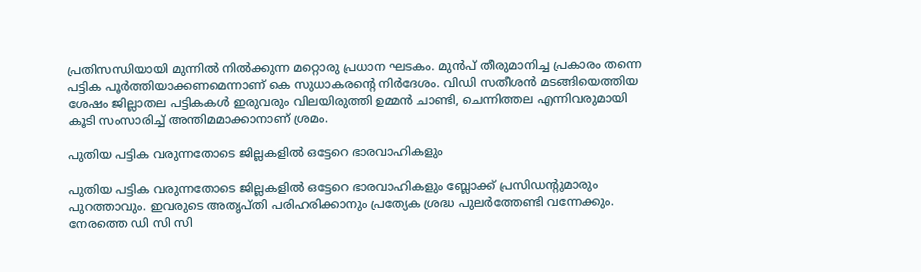പ്രതിസന്ധിയായി മുന്നില്‍ നില്‍ക്കുന്ന മറ്റൊരു പ്രധാന ഘടകം. മുന്‍പ് തീരുമാനിച്ച പ്രകാരം തന്നെ പട്ടിക പൂർത്തിയാക്കണമെന്നാണ് കെ സുധാകരന്‍റെ നിർദേശം. വിഡി സതീശന്‍ മടങ്ങിയെത്തിയ ശേഷം ജില്ലാതല പട്ടികകൾ ഇരുവരും വിലയിരുത്തി ഉമ്മൻ ചാണ്ടി, ചെന്നിത്തല എന്നിവരുമായി കൂടി സംസാരിച്ച് അന്തിമമാക്കാനാണ് ശ്രമം.

പുതിയ പട്ടിക വരുന്നതോടെ ജില്ലകളിൽ ഒട്ടേറെ ഭാരവാഹികളും

പുതിയ പട്ടിക വരുന്നതോടെ ജില്ലകളിൽ ഒട്ടേറെ ഭാരവാഹികളും ബ്ലോക്ക് പ്രസിഡന്റുമാരും പുറത്താവും. ഇവരുടെ അതൃപ്തി പരിഹരിക്കാനും പ്രത്യേക ശ്രദ്ധ പുലർത്തേണ്ടി വന്നേക്കും. നേരത്തെ ഡി സി സി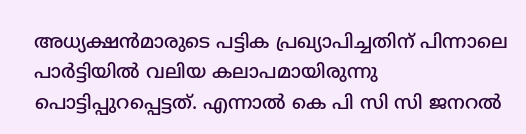അധ്യക്ഷന്‍മാരുടെ പട്ടിക പ്രഖ്യാപിച്ചതിന് പിന്നാലെ പാർട്ടിയില്‍ വലിയ കലാപമായിരുന്നു പൊട്ടിപ്പുറപ്പെട്ടത്. എന്നാല്‍ കെ പി സി സി ജനറല്‍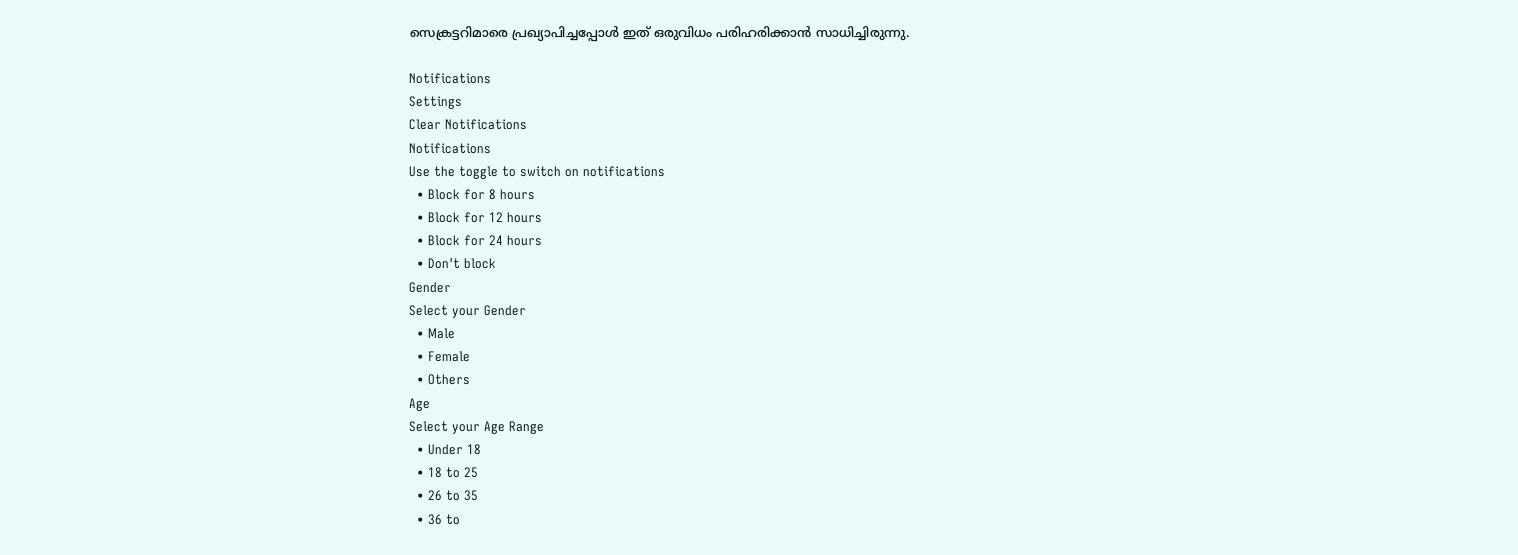സെക്രട്ടറിമാരെ പ്രഖ്യാപിച്ചപ്പോള്‍ ഇത് ഒരുവിധം പരിഹരിക്കാന്‍ സാധിച്ചിരുന്നു.

Notifications
Settings
Clear Notifications
Notifications
Use the toggle to switch on notifications
  • Block for 8 hours
  • Block for 12 hours
  • Block for 24 hours
  • Don't block
Gender
Select your Gender
  • Male
  • Female
  • Others
Age
Select your Age Range
  • Under 18
  • 18 to 25
  • 26 to 35
  • 36 to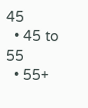45
  • 45 to 55
  • 55+